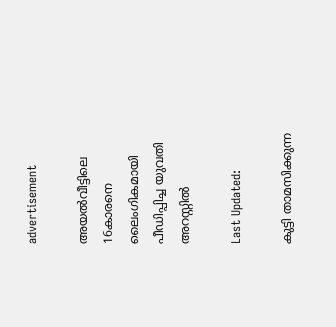advertisement

അയൽവീട്ടിലെ 16കാരനെ ലൈംഗികമായി പീഡിപ്പിച്ച യുവതി അറസ്റ്റിൽ

Last Updated:

കുട്ടി താമസിക്കുന്ന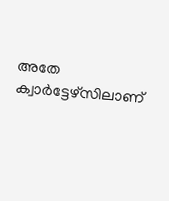അതേ ക്വാർട്ടേഴ്സിലാണ്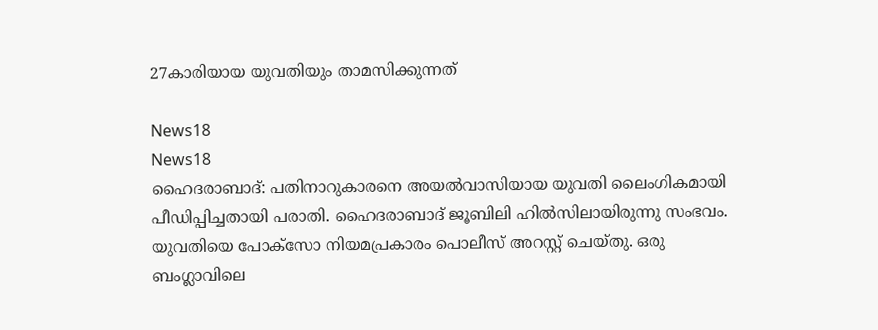27കാരിയായ യുവതിയും താമസിക്കുന്നത്

News18
News18
ഹൈദരാബാദ്: പതിനാറുകാരനെ അയൽവാസിയായ യുവതി ലൈംഗികമായി പീഡിപ്പിച്ചതായി പരാതി. ഹൈദരാബാദ് ജൂബിലി ഹിൽസിലായിരുന്നു സംഭവം. യുവതിയെ പോക്സോ നിയമപ്രകാരം പൊലീസ് അറസ്റ്റ് ചെയ്തു. ഒരു ബംഗ്ലാവിലെ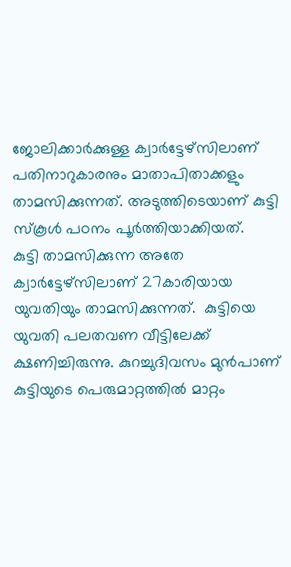ജോലിക്കാർക്കുള്ള ക്വാർട്ടേഴ്സിലാണ് പതിനാറുകാരനും മാതാപിതാക്കളും താമസിക്കുന്നത്. അടുത്തിടെയാണ് കുട്ടി സ്കൂൾ പഠനം പൂർത്തിയാക്കിയത്.
കുട്ടി താമസിക്കുന്ന അതേ ക്വാർട്ടേഴ്സിലാണ് 27കാരിയായ യുവതിയും താമസിക്കുന്നത്.  കുട്ടിയെ യുവതി പലതവണ വീട്ടിലേക്ക് ക്ഷണിച്ചിരുന്നു. കുറച്ചുദിവസം മുൻപാണ് കുട്ടിയുടെ പെരുമാറ്റത്തിൽ മാറ്റം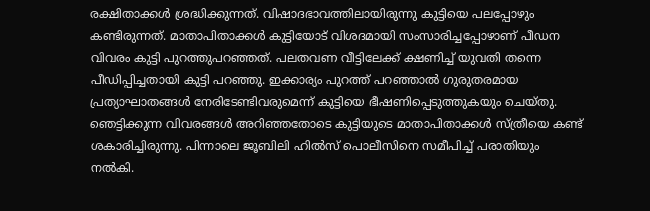രക്ഷിതാക്കൾ ശ്രദ്ധിക്കുന്നത്. വിഷാദഭാവത്തിലായിരുന്നു കുട്ടിയെ പലപ്പോഴും കണ്ടിരുന്നത്. മാതാപിതാക്കൾ‌ കുട്ടിയോട് വിശദമായി സംസാരിച്ചപ്പോഴാണ് പീഡ‍ന വിവരം കുട്ടി പുറത്തുപറഞ്ഞത്. പലതവണ വീട്ടിലേക്ക് ക്ഷണിച്ച് യുവതി തന്നെ പീഡിപ്പിച്ചതായി കുട്ടി പറഞ്ഞു. ഇക്കാര്യം പുറത്ത് പറഞ്ഞാൽ ഗുരുതരമായ പ്രത്യാഘാതങ്ങൾ നേരിടേണ്ടിവരുമെന്ന് കുട്ടിയെ ഭീഷണിപ്പെടുത്തുകയും ചെയ്തു.
ഞെട്ടിക്കുന്ന വിവരങ്ങൾ അറിഞ്ഞതോടെ കുട്ടിയുടെ മാതാപിതാക്കൾ സ്ത്രീയെ കണ്ട് ശകാരിച്ചിരുന്നു. പിന്നാലെ ജൂബിലി ഹിൽസ് പൊലീസിനെ സമീപിച്ച് പരാതിയും നൽകി.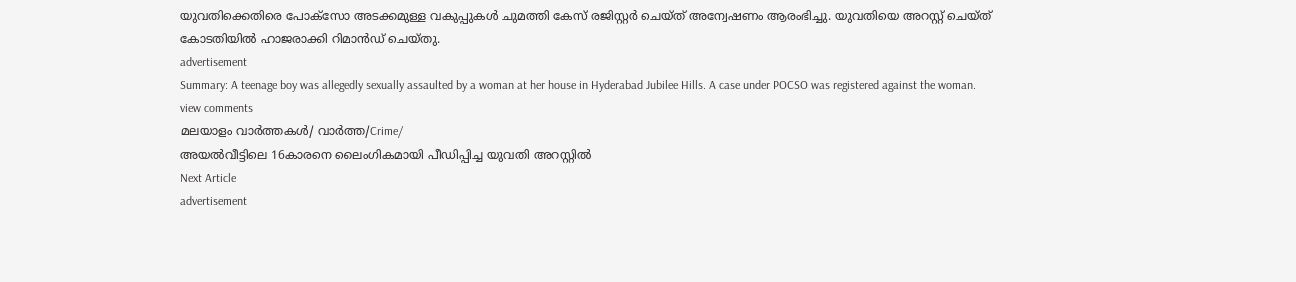യുവതിക്കെതിരെ പോക്സോ അടക്കമുള്ള വകുപ്പുകള്‍ ചുമത്തി കേസ് രജിസ്റ്റർ ചെയ്ത് അന്വേഷണം ആരംഭിച്ചു. യുവതിയെ അറസ്റ്റ് ചെയ്ത് കോടതിയിൽ ഹാജരാക്കി റിമാൻഡ് ചെയ്തു.
advertisement
Summary: A teenage boy was allegedly sexually assaulted by a woman at her house in Hyderabad Jubilee Hills. A case under POCSO was registered against the woman.
view comments
മലയാളം വാർത്തകൾ/ വാർത്ത/Crime/
അയൽവീട്ടിലെ 16കാരനെ ലൈംഗികമായി പീഡിപ്പിച്ച യുവതി അറസ്റ്റിൽ
Next Article
advertisement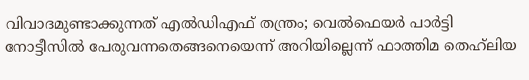വിവാദമുണ്ടാക്കുന്നത് എൽഡിഎഫ് തന്ത്രം; വെൽഫെയർ പാർട്ടി നോട്ടീസിൽ പേരുവന്നതെങ്ങനെയെന്ന് അറിയില്ലെന്ന് ഫാത്തിമ തെഹ്‌ലിയ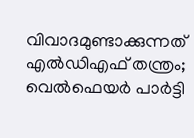വിവാദമുണ്ടാക്കുന്നത് എൽഡിഎഫ് തന്ത്രം; വെൽഫെയർ പാർട്ടി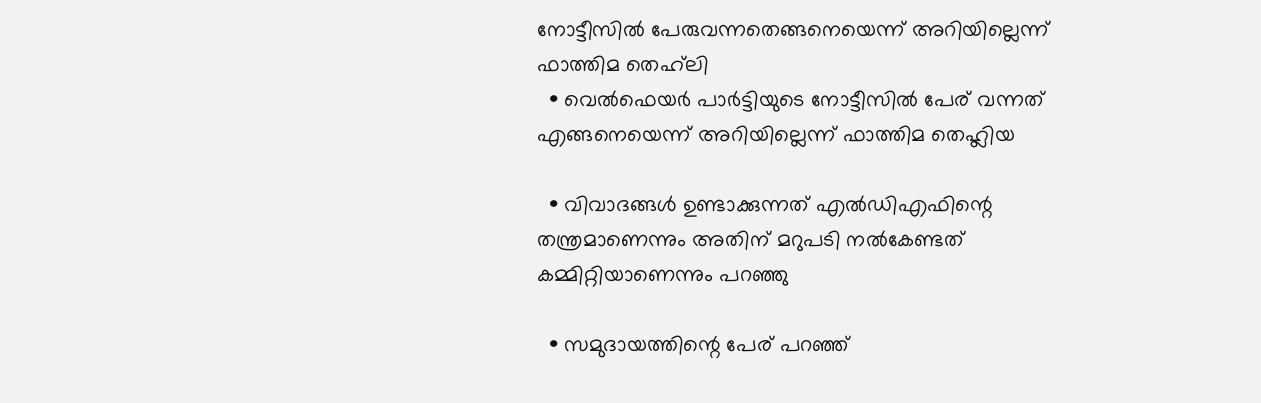നോട്ടീസിൽ പേരുവന്നതെങ്ങനെയെന്ന് അറിയില്ലെന്ന് ഫാത്തിമ തെഹ്‌ലി
  • വെൽഫെയർ പാർട്ടിയുടെ നോട്ടീസിൽ പേര് വന്നത് എങ്ങനെയെന്ന് അറിയില്ലെന്ന് ഫാത്തിമ തെഹ്ലിയ

  • വിവാദങ്ങൾ ഉണ്ടാക്കുന്നത് എൽഡിഎഫിന്റെ തന്ത്രമാണെന്നും അതിന് മറുപടി നൽകേണ്ടത് കമ്മിറ്റിയാണെന്നും പറഞ്ഞു

  • സമുദായത്തിന്റെ പേര് പറഞ്ഞ്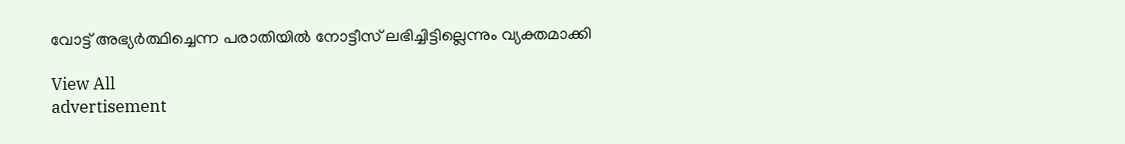വോട്ട് അഭ്യർത്ഥിച്ചെന്ന പരാതിയിൽ നോട്ടീസ് ലഭിച്ചിട്ടില്ലെന്നും വ്യക്തമാക്കി

View All
advertisement